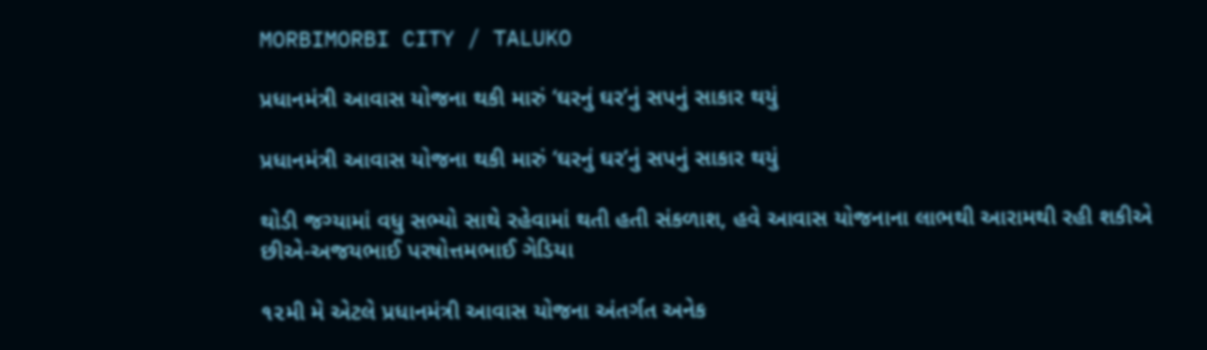MORBIMORBI CITY / TALUKO

પ્રધાનમંત્રી આવાસ યોજના થકી મારું ‘ઘરનું ઘર’નું સપનું સાકાર થયું

પ્રધાનમંત્રી આવાસ યોજના થકી મારું ‘ઘરનું ઘર’નું સપનું સાકાર થયું

થોડી જગ્યામાં વધુ સભ્યો સાથે રહેવામાં થતી હતી સંકળાશ, હવે આવાસ યોજનાના લાભથી આરામથી રહી શકીએ છીએ-અજયભાઈ પરષોત્તમભાઈ ગેડિયા

૧૨મી મે એટલે પ્રધાનમંત્રી આવાસ યોજના અંતર્ગત અનેક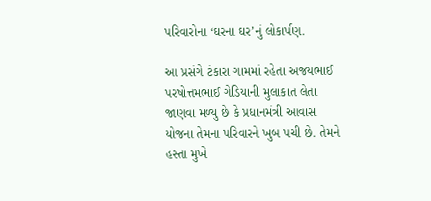પરિવારોના ‘ઘરના ઘર’નું લોકાર્પણ.

આ પ્રસંગે ટંકારા ગામમાં રહેતા અજયભાઈ પરષોત્તમભાઈ ગેડિયાની મુલાકાત લેતા જાણવા મળ્યુ છે કે પ્રધાનમંત્રી આવાસ યોજના તેમના પરિવારને ખુબ પચી છે. તેમને હસ્તા મુખે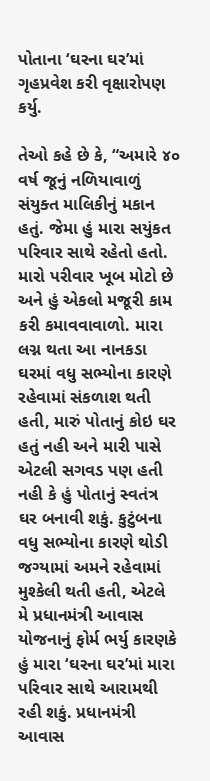પોતાના ‘ઘરના ઘર’માં ગૃહપ્રવેશ કરી વૃક્ષારોપણ કર્યુ.

તેઓ કહે છે કે, “અમારે ૪૦ વર્ષ જૂનું નળિયાવાળું સંયુક્ત માલિકીનું મકાન હતું. જેમા હું મારા સયુંકત પરિવાર સાથે રહેતો હતો. મારો પરીવાર ખૂબ મોટો છે અને હું એકલો મજૂરી કામ કરી કમાવવાવાળો. મારા લગ્ન થતા આ નાનકડા ઘરમાં વધુ સભ્યોના કારણે રહેવામાં સંકળાશ થતી હતી, મારું પોતાનું કોઇ ઘર હતું નહી અને મારી પાસે એટલી સગવડ પણ હતી નહી કે હું પોતાનું સ્વતંત્ર ઘર બનાવી શકું. કુટુંબના વધુ સભ્યોના કારણે થોડી જગ્યામાં અમને રહેવામાં મુશ્કેલી થતી હતી, એટલે મે પ્રધાનમંત્રી આવાસ યોજનાનું ફોર્મ ભર્યુ કારણકે હું મારા ‘ઘરના ઘર’માં મારા પરિવાર સાથે આરામથી રહી શકું. પ્રધાનમંત્રી આવાસ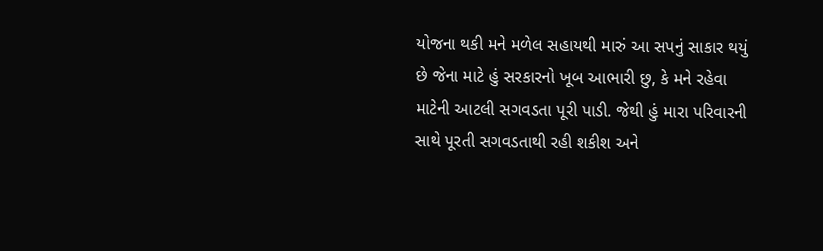યોજના થકી મને મળેલ સહાયથી મારું આ સપનું સાકાર થયું છે જેના માટે હું સરકારનો ખૂબ આભારી છુ, કે મને રહેવા માટેની આટલી સગવડતા પૂરી પાડી. જેથી હું મારા પરિવારની સાથે પૂરતી સગવડતાથી રહી શકીશ અને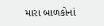મારા બાળકોનાં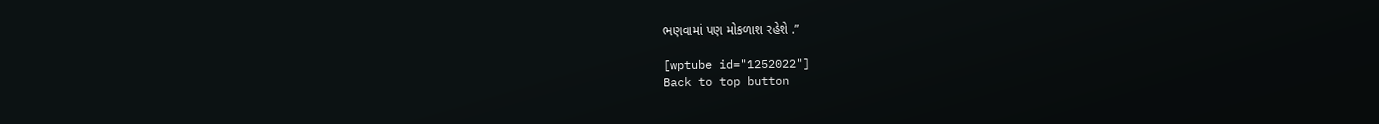ભણવામાં પણ મોકળાશ રહેશે .”

[wptube id="1252022"]
Back to top button